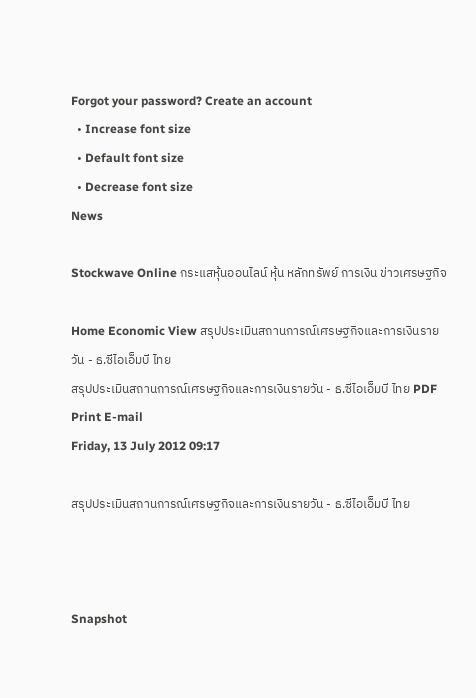Forgot your password? Create an account
  • Increase font size
  • Default font size
  • Decrease font size
News

Stockwave Online กระแสหุ้นออนไลน์ หุ้น หลักทรัพย์ การเงิน ข่าวเศรษฐกิจ

Home Economic View สรุปประเมินสถานการณ์เศรษฐกิจและการเงินรายวัน - ธ.ซีไอเอ็มบี ไทย
สรุปประเมินสถานการณ์เศรษฐกิจและการเงินรายวัน - ธ.ซีไอเอ็มบี ไทย PDF Print E-mail
Friday, 13 July 2012 09:17

สรุปประเมินสถานการณ์เศรษฐกิจและการเงินรายวัน - ธ.ซีไอเอ็มบี ไทย



Snapshot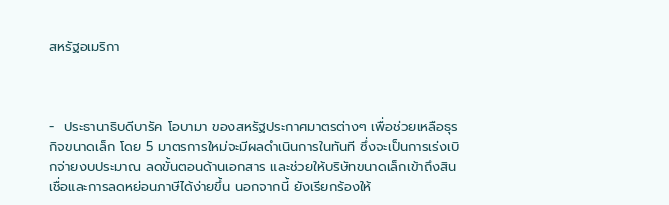สหรัฐอเมริกา



-  ประธานาธิบดีบารัค โอบามา ของสหรัฐประกาศมาตรต่างๆ เพื่อช่วยเหลือธุรกิจขนาดเล็ก โดย 5 มาตรการใหม่จะมีผลดำเนินการในทันที ซึ่งจะเป็นการเร่งเบิกจ่ายงบประมาณ ลดขั้นตอนด้านเอกสาร และช่วยให้บริษัทขนาดเล็กเข้าถึงสินเชื่อและการลดหย่อนภาษีได้ง่ายขึ้น นอกจากนี้ ยังเรียกร้องให้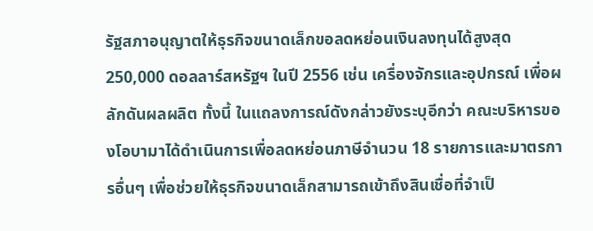รัฐสภาอนุญาตให้ธุรกิจขนาดเล็กขอลดหย่อนเงินลงทุนได้สูงสุด 250,000 ดอลลาร์สหรัฐฯ ในปี 2556 เช่น เครื่องจักรและอุปกรณ์ เพื่อผลักดันผลผลิต ทั้งนี้ ในแถลงการณ์ดังกล่าวยังระบุอีกว่า คณะบริหารของโอบามาได้ดำเนินการเพื่อลดหย่อนภาษีจำนวน 18 รายการและมาตรการอื่นๆ เพื่อช่วยให้ธุรกิจขนาดเล็กสามารถเข้าถึงสินเชื่อที่จำเป็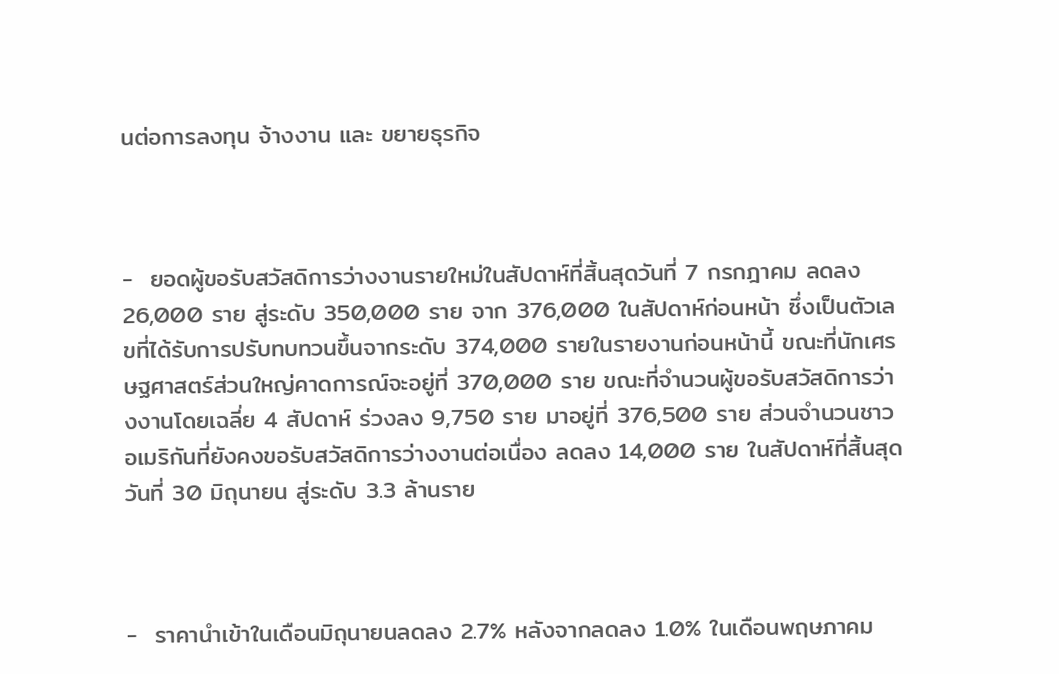นต่อการลงทุน จ้างงาน และ ขยายธุรกิจ



-  ยอดผู้ขอรับสวัสดิการว่างงานรายใหม่ในสัปดาห์ที่สิ้นสุดวันที่ 7 กรกฎาคม ลดลง 26,000 ราย สู่ระดับ 350,000 ราย จาก 376,000 ในสัปดาห์ก่อนหน้า ซึ่งเป็นตัวเลขที่ได้รับการปรับทบทวนขึ้นจากระดับ 374,000 รายในรายงานก่อนหน้านี้ ขณะที่นักเศรษฐศาสตร์ส่วนใหญ่คาดการณ์จะอยู่ที่ 370,000 ราย ขณะที่จำนวนผู้ขอรับสวัสดิการว่างงานโดยเฉลี่ย 4 สัปดาห์ ร่วงลง 9,750 ราย มาอยู่ที่ 376,500 ราย ส่วนจำนวนชาวอเมริกันที่ยังคงขอรับสวัสดิการว่างงานต่อเนื่อง ลดลง 14,000 ราย ในสัปดาห์ที่สิ้นสุดวันที่ 30 มิถุนายน สู่ระดับ 3.3 ล้านราย



-  ราคานำเข้าในเดือนมิถุนายนลดลง 2.7% หลังจากลดลง 1.0% ในเดือนพฤษภาคม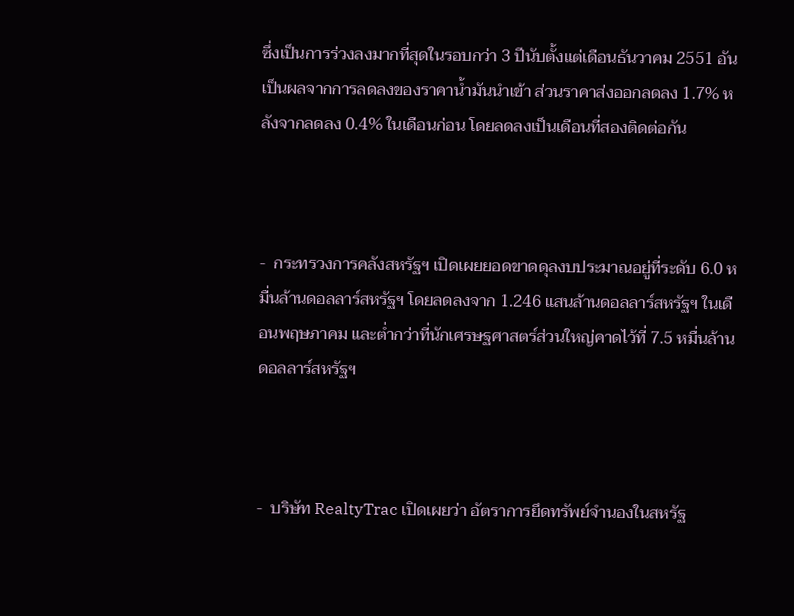ซึ่งเป็นการร่วงลงมากที่สุดในรอบกว่า 3 ปีนับตั้งแต่เดือนธันวาคม 2551 อันเป็นผลจากการลดลงของราคาน้ำมันนำเข้า ส่วนราคาส่งออกลดลง 1.7% หลังจากลดลง 0.4% ในเดือนก่อน โดยลดลงเป็นเดือนที่สองติดต่อกัน



-  กระทรวงการคลังสหรัฐฯ เปิดเผยยอดขาดดุลงบประมาณอยู่ที่ระดับ 6.0 หมื่นล้านดอลลาร์สหรัฐฯ โดยลดลงจาก 1.246 แสนล้านดอลลาร์สหรัฐฯ ในเดือนพฤษภาคม และต่ำกว่าที่นักเศรษฐศาสตร์ส่วนใหญ่คาดไว้ที่ 7.5 หมื่นล้านดอลลาร์สหรัฐฯ



-  บริษัท RealtyTrac เปิดเผยว่า อัตราการยึดทรัพย์จำนองในสหรัฐ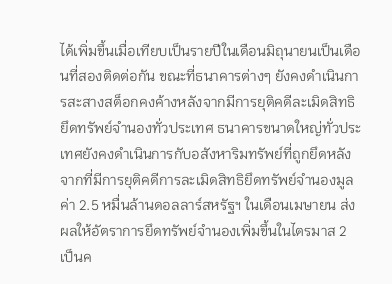ได้เพิ่มขึ้นเมื่อเทียบเป็นรายปีในเดือนมิถุนายนเป็นเดือนที่สองติดต่อกัน ขณะที่ธนาคารต่างๆ ยังคงดำเนินการสะสางสต็อกคงค้างหลังจากมีการยุติคดีละเมิดสิทธิยึดทรัพย์จำนองทั่วประเทศ ธนาคารขนาดใหญ่ทั่วประเทศยังคงดำเนินการกับอสังหาริมทรัพย์ที่ถูกยึดหลังจากที่มีการยุติคดีการละเมิดสิทธิยึดทรัพย์จำนองมูลค่า 2.5 หมื่นล้านดอลลาร์สหรัฐฯ ในเดือนเมษายน ส่งผลให้อัตราการยึดทรัพย์จำนองเพิ่มขึ้นในไตรมาส 2 เป็นค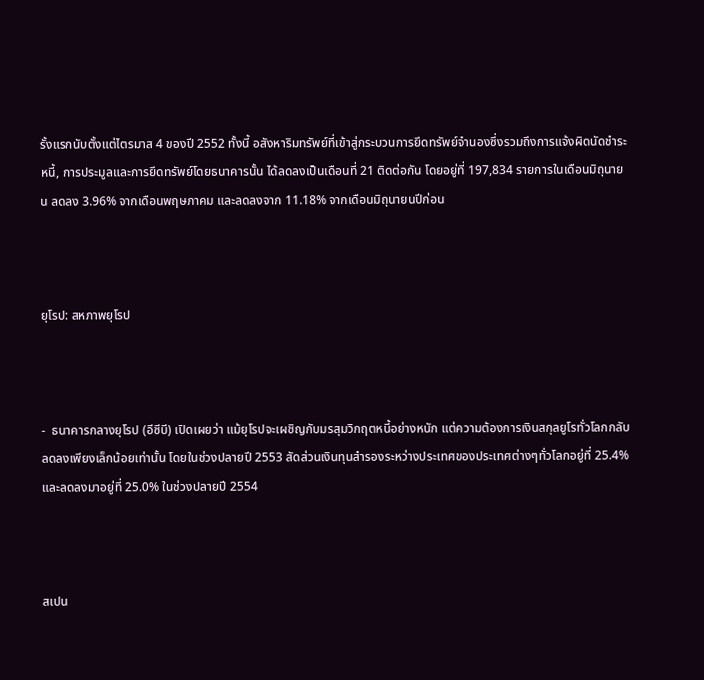รั้งแรกนับตั้งแต่ไตรมาส 4 ของปี 2552 ทั้งนี้ อสังหาริมทรัพย์ที่เข้าสู่กระบวนการยึดทรัพย์จำนองซึ่งรวมถึงการแจ้งผิดนัดชำระหนี้, การประมูลและการยึดทรัพย์โดยธนาคารนั้น ได้ลดลงเป็นเดือนที่ 21 ติดต่อกัน โดยอยู่ที่ 197,834 รายการในเดือนมิถุนายน ลดลง 3.96% จากเดือนพฤษภาคม และลดลงจาก 11.18% จากเดือนมิถุนายนปีก่อน



ยุโรป: สหภาพยุโรป



-  ธนาคารกลางยุโรป (อีซีบี) เปิดเผยว่า แม้ยุโรปจะเผชิญกับมรสุมวิกฤตหนี้อย่างหนัก แต่ความต้องการเงินสกุลยูโรทั่วโลกกลับลดลงเพียงเล็กน้อยเท่านั้น โดยในช่วงปลายปี 2553 สัดส่วนเงินทุนสำรองระหว่างประเทศของประเทศต่างๆทั่วโลกอยู่ที่ 25.4% และลดลงมาอยู่ที่ 25.0% ในช่วงปลายปี 2554



สเปน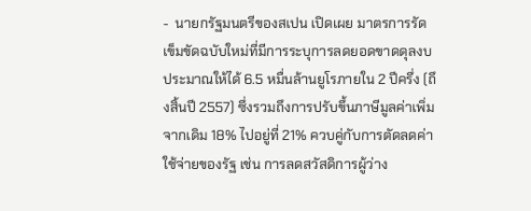-  นายกรัฐมนตรีของสเปน เปิดเผย มาตรการรัดเข็มขัดฉบับใหม่ที่มีการระบุการลดยอดขาดดุลงบประมาณให้ได้ 6.5 หมื่นล้านยูโรภายใน 2 ปีครึ่ง (ถึงสิ้นปี 2557) ซึ่งรวมถึงการปรับขึ้นภาษีมูลค่าเพิ่มจากเดิม 18% ไปอยู่ที่ 21% ควบคู่กับการตัดลดค่าใช้จ่ายของรัฐ เช่น การลดสวัสดิการผู้ว่าง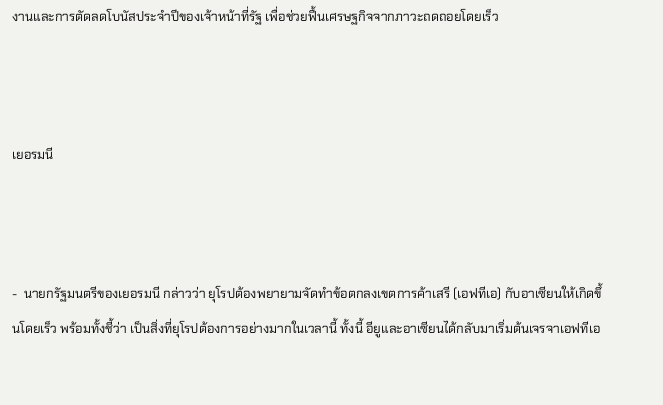งานและการตัดลดโบนัสประจำปีของเจ้าหน้าที่รัฐ เพื่อช่วยฟื้นเศรษฐกิจจากภาวะถดถอยโดยเร็ว



เยอรมนี



-  นายกรัฐมนตรีของเยอรมนี กล่าวว่า ยุโรปต้องพยายามจัดทำข้อตกลงเขตการค้าเสรี (เอฟทีเอ) กับอาเซียนให้เกิดขึ้นโดยเร็ว พร้อมทั้งชี้ว่า เป็นสิ่งที่ยุโรปต้องการอย่างมากในเวลานี้ ทั้งนี้ อียูและอาเซียนได้กลับมาเริ่มต้นเจรจาเอฟทีเอ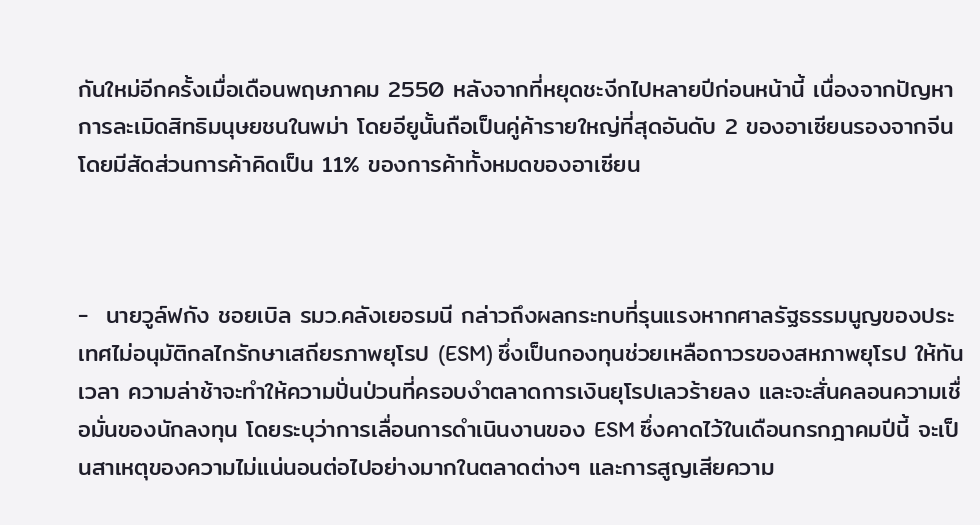กันใหม่อีกครั้งเมื่อเดือนพฤษภาคม 2550 หลังจากที่หยุดชะงีกไปหลายปีก่อนหน้านี้ เนื่องจากปัญหาการละเมิดสิทธิมนุษยชนในพม่า โดยอียูนั้นถือเป็นคู่ค้ารายใหญ่ที่สุดอันดับ 2 ของอาเซียนรองจากจีน โดยมีสัดส่วนการค้าคิดเป็น 11% ของการค้าทั้งหมดของอาเซียน



-  นายวูล์ฟกัง ชอยเบิล รมว.คลังเยอรมนี กล่าวถึงผลกระทบที่รุนแรงหากศาลรัฐธรรมนูญของประเทศไม่อนุมัติกลไกรักษาเสถียรภาพยุโรป (ESM) ซึ่งเป็นกองทุนช่วยเหลือถาวรของสหภาพยุโรป ให้ทันเวลา ความล่าช้าจะทำให้ความปั่นป่วนที่ครอบงำตลาดการเงินยุโรปเลวร้ายลง และจะสั่นคลอนความเชื่อมั่นของนักลงทุน โดยระบุว่าการเลื่อนการดำเนินงานของ ESM ซึ่งคาดไว้ในเดือนกรกฎาคมปีนี้ จะเป็นสาเหตุของความไม่แน่นอนต่อไปอย่างมากในตลาดต่างๆ และการสูญเสียความ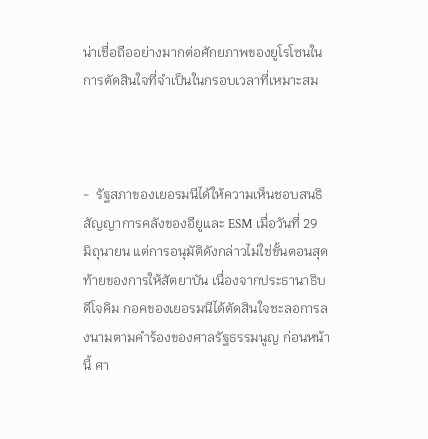น่าเชื่อถืออย่างมากต่อศักยภาพของยูโรโซนในการตัดสินใจที่จำเป็นในกรอบเวลาที่เหมาะสม



-  รัฐสภาของเยอรมนีได้ให้ความเห็นชอบสนธิสัญญาการคลังของอียูและ ESM เมื่อวันที่ 29 มิถุนายน แต่การอนุมัติดังกล่าวไม่ใช่ขั้นตอนสุดท้ายของการให้สัตยาบัน เนื่องจากประธานาธิบดีโจคิม กอคของเยอรมนีได้ตัดสินใจชะลอการลงนามตามคำร้องของศาลรัฐธรรมนูญ ก่อนหน้านี้ ศา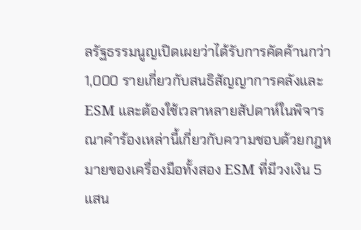ลรัฐธรรมนูญเปิดเผยว่าได้รับการคัดค้านกว่า 1,000 รายเกี่ยวกับสนธิสัญญาการคลังและ ESM และต้องใช้เวลาหลายสัปดาห์ในพิจารณาคำร้องเหล่านี้เกี่ยวกับความชอบด้วยกฎหมายของเครื่องมือทั้งสอง ESM ที่มีวงเงิน 5 แสน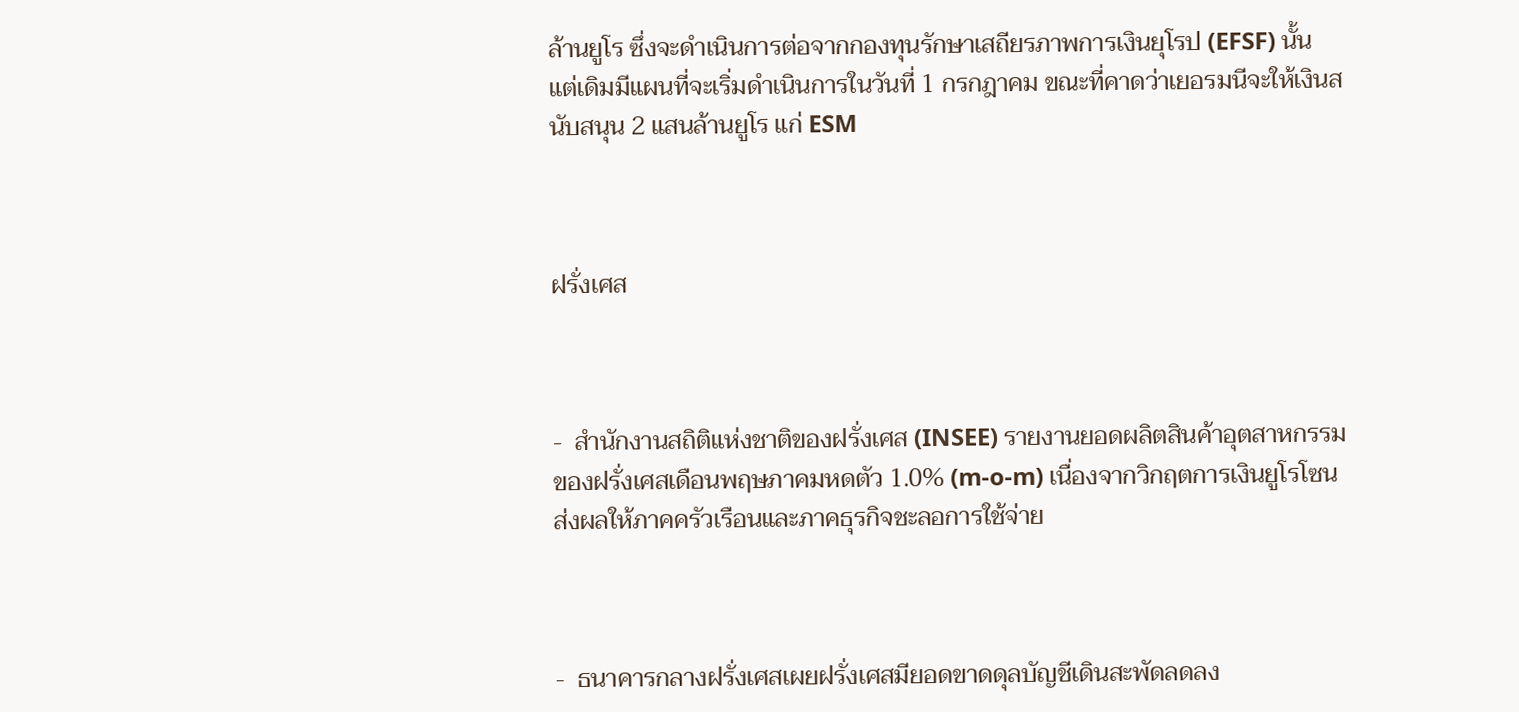ล้านยูโร ซึ่งจะดำเนินการต่อจากกองทุนรักษาเสถียรภาพการเงินยุโรป (EFSF) นั้น แต่เดิมมีแผนที่จะเริ่มดำเนินการในวันที่ 1 กรกฎาคม ขณะที่คาดว่าเยอรมนีจะให้เงินสนับสนุน 2 แสนล้านยูโร แก่ ESM



ฝรั่งเศส



-  สำนักงานสถิติแห่งชาติของฝรั่งเศส (INSEE) รายงานยอดผลิตสินค้าอุตสาหกรรมของฝรั่งเศสเดือนพฤษภาคมหดตัว 1.0% (m-o-m) เนื่องจากวิกฤตการเงินยูโรโซนส่งผลให้ภาคครัวเรือนและภาคธุรกิจชะลอการใช้จ่าย



-  ธนาคารกลางฝรั่งเศสเผยฝรั่งเศสมียอดขาดดุลบัญชีเดินสะพัดลดลง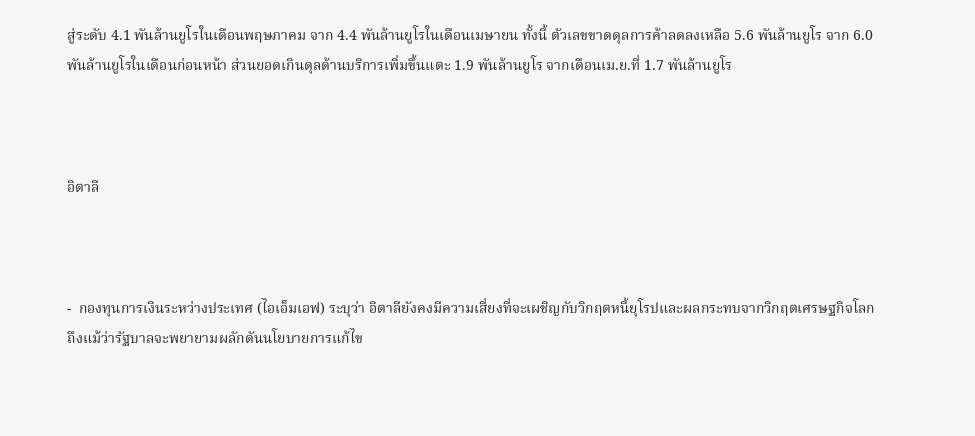สู่ระดับ 4.1 พันล้านยูโรในเดือนพฤษภาคม จาก 4.4 พันล้านยูโรในเดือนเมษายน ทั้งนี้ ตัวเลขขาดดุลการค้าลดลงเหลือ 5.6 พันล้านยูโร จาก 6.0 พันล้านยูโรในเดือนก่อนหน้า ส่วนยอดเกินดุลด้านบริการเพิ่มขึ้นแตะ 1.9 พันล้านยูโร จากเดือนเม.ย.ที่ 1.7 พันล้านยูโร



อิตาลี



-  กองทุนการเงินระหว่างประเทศ (ไอเอ็มเอฟ) ระบุว่า อิตาลียังคงมีความเสี่ยงที่จะเผชิญกับวิกฤตหนี้ยุโรปและผลกระทบจากวิกฤตเศรษฐกิจโลก ถึงแม้ว่ารัฐบาลจะพยายามผลักดันนโยบายการแก้ไข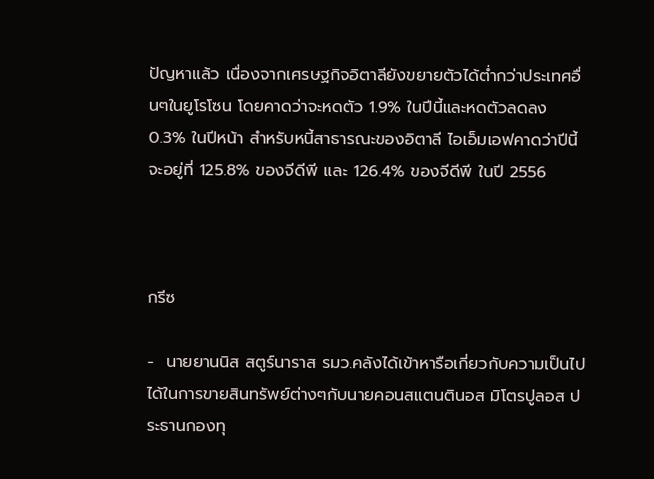ปัญหาแล้ว เนื่องจากเศรษฐกิจอิตาลียังขยายตัวได้ต่ำกว่าประเทศอื่นๆในยูโรโซน โดยคาดว่าจะหดตัว 1.9% ในปีนี้และหดตัวลดลง 0.3% ในปีหน้า สำหรับหนี้สาธารณะของอิตาลี ไอเอ็มเอฟคาดว่าปีนี้จะอยู่ที่ 125.8% ของจีดีพี และ 126.4% ของจีดีพี ในปี 2556



กรีซ

-  นายยานนิส สตูร์นาราส รมว.คลังได้เข้าหารือเกี่ยวกับความเป็นไปได้ในการขายสินทรัพย์ต่างๆกับนายคอนสแตนตินอส มิโตรปูลอส ประธานกองทุ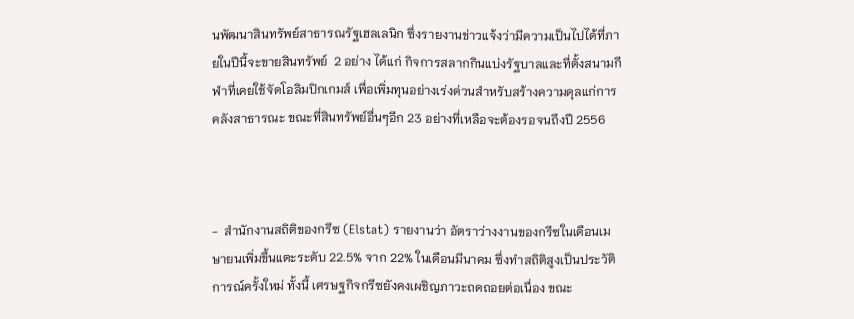นพัฒนาสินทรัพย์สาธารณรัฐเฮลเลนิก ซึ่งรายงานข่าวแจ้งว่ามีความเป็นไปได้ที่ภายในปีนี้จะขายสินทรัพย์  2 อย่าง ได้แก่ กิจการสลากกินแบ่งรัฐบาลและที่ตั้งสนามกีฬาที่เคยใช้จัดโอลิมปิกเกมส์ เพื่อเพิ่มทุนอย่างเร่งด่วนสำหรับสร้างความดุลแก่การคลังสาธารณะ ขณะที่สินทรัพย์อื่นๆอีก 23 อย่างที่เหลือจะต้องรอจนถึงปี 2556



-  สำนักงานสถิติของกรีซ (Elstat) รายงานว่า อัตราว่างงานของกรีซในเดือนเมษายนเพิ่มขึ้นแตะระดับ 22.5% จาก 22% ในเดือนมีนาคม ซึ่งทำสถิติสูงเป็นประวัติการณ์ครั้งใหม่ ทั้งนี้ เศรษฐกิจกรีซยังคงเผชิญภาวะถดถอยต่อเนื่อง ขณะ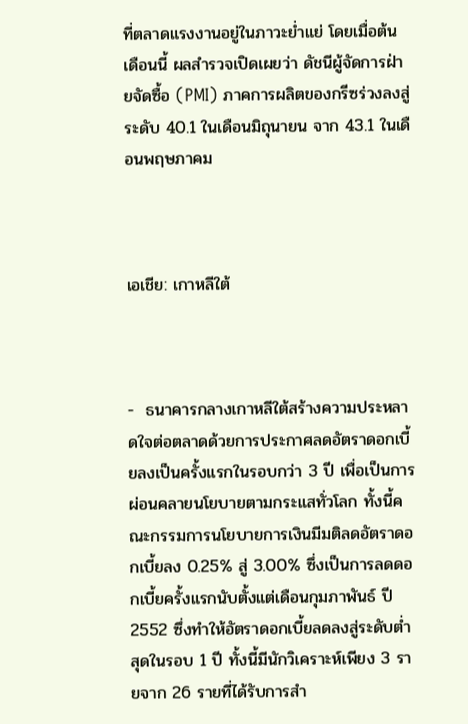ที่ตลาดแรงงานอยู่ในภาวะย่ำแย่ โดยเมื่อต้นเดือนนี้ ผลสำรวจเปิดเผยว่า ดัชนีผู้จัดการฝ่ายจัดซื้อ (PMI) ภาคการผลิตของกรีซร่วงลงสู่ระดับ 40.1 ในเดือนมิถุนายน จาก 43.1 ในเดือนพฤษภาคม



เอเชีย: เกาหลีใต้



-  ธนาคารกลางเกาหลีใต้สร้างความประหลาดใจต่อตลาดด้วยการประกาศลดอัตราดอกเบี้ยลงเป็นครั้งแรกในรอบกว่า 3 ปี เพื่อเป็นการผ่อนคลายนโยบายตามกระแสทั่วโลก ทั้งนี้คณะกรรมการนโยบายการเงินมีมติลดอัตราดอกเบี้ยลง 0.25% สู่ 3.00% ซึ่งเป็นการลดดอกเบี้ยครั้งแรกนับตั้งแต่เดือนกุมภาพันธ์ ปี 2552 ซึ่งทำให้อัตราดอกเบี้ยลดลงสู่ระดับต่ำสุดในรอบ 1 ปี ทั้งนี้มีนักวิเคราะห์เพียง 3 รายจาก 26 รายที่ได้รับการสำ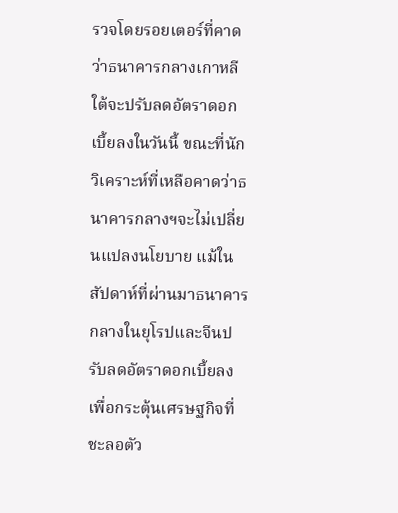รวจโดยรอยเตอร์ที่คาดว่าธนาคารกลางเกาหลีใต้จะปรับลดอัตราดอกเบี้ยลงในวันนี้ ขณะที่นักวิเคราะห์ที่เหลือคาดว่าธนาคารกลางฯจะไม่เปลี่ยนแปลงนโยบาย แม้ในสัปดาห์ที่ผ่านมาธนาคารกลางในยุโรปและจีนปรับลดอัตราดอกเบี้ยลงเพื่อกระตุ้นเศรษฐกิจที่ชะลอตัว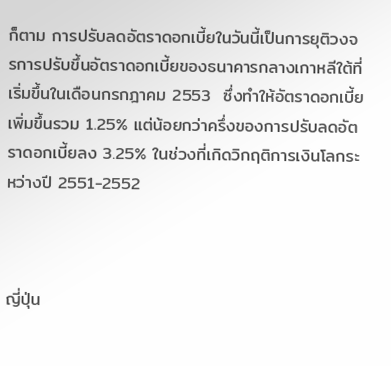ก็ตาม การปรับลดอัตราดอกเบี้ยในวันนี้เป็นการยุติวงจรการปรับขึ้นอัตราดอกเบี้ยของธนาคารกลางเกาหลีใต้ที่เริ่มขึ้นในเดือนกรกฎาคม 2553  ซึ่งทำให้อัตราดอกเบี้ยเพิ่มขึ้นรวม 1.25% แต่น้อยกว่าครึ่งของการปรับลดอัตราดอกเบี้ยลง 3.25% ในช่วงที่เกิดวิกฤติการเงินโลกระหว่างปี 2551-2552



ญี่ปุ่น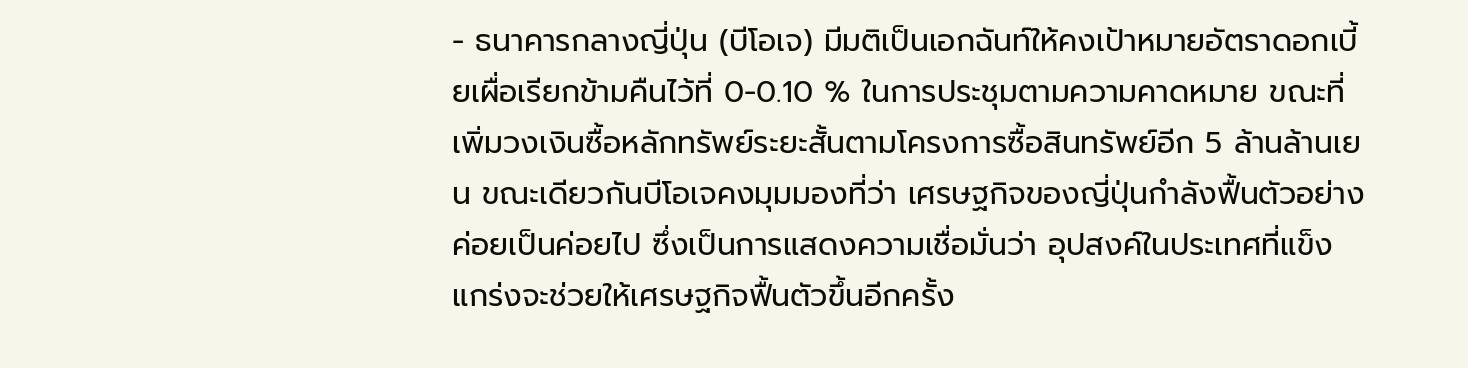- ธนาคารกลางญี่ปุ่น (บีโอเจ) มีมติเป็นเอกฉันท์ให้คงเป้าหมายอัตราดอกเบี้ยเผื่อเรียกข้ามคืนไว้ที่ 0-0.10 % ในการประชุมตามความคาดหมาย ขณะที่เพิ่มวงเงินซื้อหลักทรัพย์ระยะสั้นตามโครงการซื้อสินทรัพย์อีก 5 ล้านล้านเยน ขณะเดียวกันบีโอเจคงมุมมองที่ว่า เศรษฐกิจของญี่ปุ่นกำลังฟื้นตัวอย่างค่อยเป็นค่อยไป ซึ่งเป็นการแสดงความเชื่อมั่นว่า อุปสงค์ในประเทศที่แข็งแกร่งจะช่วยให้เศรษฐกิจฟื้นตัวขึ้นอีกครั้ง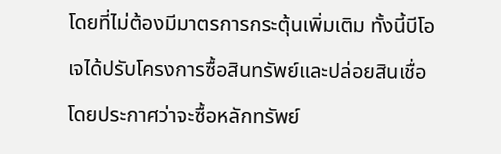โดยที่ไม่ต้องมีมาตรการกระตุ้นเพิ่มเติม ทั้งนี้บีโอเจได้ปรับโครงการซื้อสินทรัพย์และปล่อยสินเชื่อ โดยประกาศว่าจะซื้อหลักทรัพย์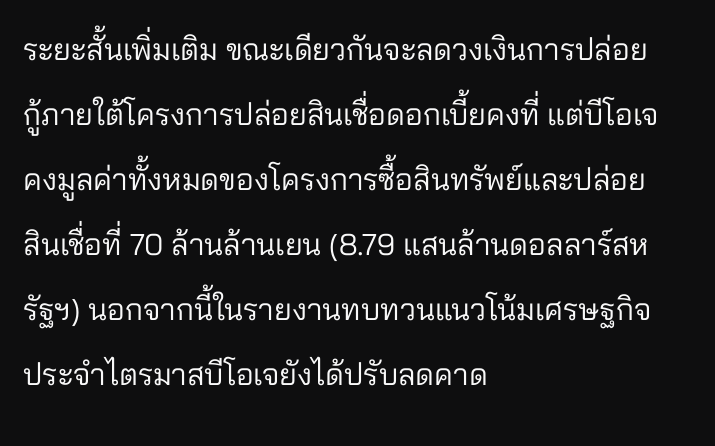ระยะสั้นเพิ่มเติม ขณะเดียวกันจะลดวงเงินการปล่อยกู้ภายใต้โครงการปล่อยสินเชื่อดอกเบี้ยคงที่ แต่บีโอเจคงมูลค่าทั้งหมดของโครงการซื้อสินทรัพย์และปล่อยสินเชื่อที่ 70 ล้านล้านเยน (8.79 แสนล้านดอลลาร์สหรัฐฯ) นอกจากนี้ในรายงานทบทวนแนวโน้มเศรษฐกิจประจำไตรมาสบีโอเจยังได้ปรับลดคาด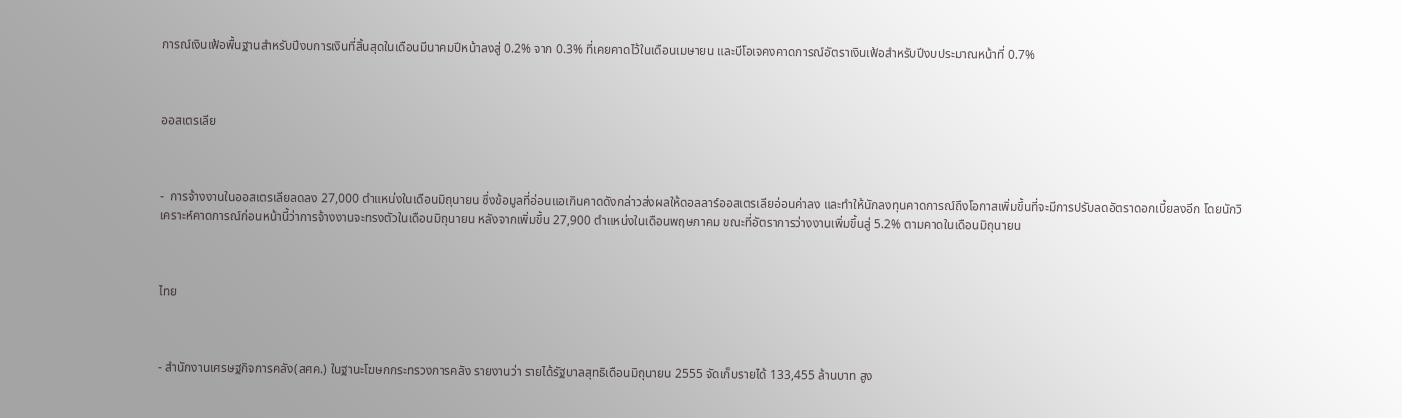การณ์เงินเฟ้อพื้นฐานสำหรับปีงบการเงินที่สิ้นสุดในเดือนมีนาคมปีหน้าลงสู่ 0.2% จาก 0.3% ที่เคยคาดไว้ในเดือนเมษายน และบีโอเจคงคาดการณ์อัตราเงินเฟ้อสำหรับปีงบประมาณหน้าที่ 0.7%



ออสเตรเลีย



-  การจ้างงานในออสเตรเลียลดลง 27,000 ตำแหน่งในเดือนมิถุนายน ซึ่งข้อมูลที่อ่อนแอเกินคาดดังกล่าวส่งผลให้ดอลลาร์ออสเตรเลียอ่อนค่าลง และทำให้นักลงทุนคาดการณ์ถึงโอกาสเพิ่มขึ้นที่จะมีการปรับลดอัตราดอกเบี้ยลงอีก โดยนักวิเคราะห์คาดการณ์ก่อนหน้านี้ว่าการจ้างงานจะทรงตัวในเดือนมิถุนายน หลังจากเพิ่มขึ้น 27,900 ตำแหน่งในเดือนพฤษภาคม ขณะที่อัตราการว่างงานเพิ่มขึ้นสู่ 5.2% ตามคาดในเดือนมิถุนายน



ไทย



- สำนักงานเศรษฐกิจการคลัง(สศค.) ในฐานะโฆษกกระทรวงการคลัง รายงานว่า รายได้รัฐบาลสุทธิเดือนมิถุนายน 2555 จัดเก็บรายได้ 133,455 ล้านบาท สูง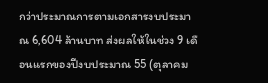กว่าประมาณการตามเอกสารงบประมาณ 6,604 ล้านบาท ส่งผลให้ในช่วง 9 เดือนแรกของปีงบประมาณ 55 (ตุลาคม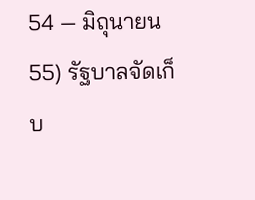54 — มิถุนายน 55) รัฐบาลจัดเก็บ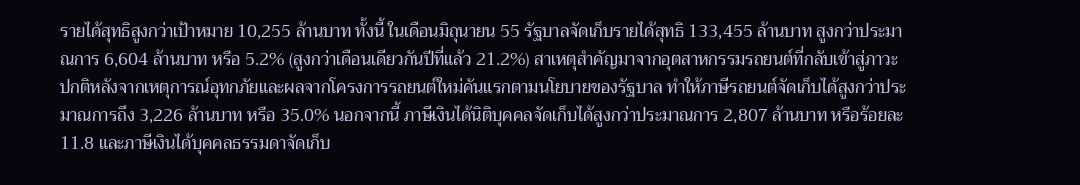รายได้สุทธิสูงกว่าเป้าหมาย 10,255 ล้านบาท ทั้งนี้ ในเดือนมิถุนายน 55 รัฐบาลจัดเก็บรายได้สุทธิ 133,455 ล้านบาท สูงกว่าประมาณการ 6,604 ล้านบาท หรือ 5.2% (สูงกว่าเดือนเดียวกันปีที่แล้ว 21.2%) สาเหตุสำคัญมาจากอุตสาหกรรมรถยนต์ที่กลับเข้าสู่ภาวะปกติหลังจากเหตุการณ์อุทกภัยและผลจากโครงการรถยนต์ใหม่คันแรกตามนโยบายของรัฐบาล ทำให้ภาษีรถยนต์จัดเก็บได้สูงกว่าประมาณการถึง 3,226 ล้านบาท หรือ 35.0% นอกจากนี้ ภาษีเงินได้นิติบุคคลจัดเก็บได้สูงกว่าประมาณการ 2,807 ล้านบาท หรือร้อยละ 11.8 และภาษีเงินได้บุคคลธรรมดาจัดเก็บ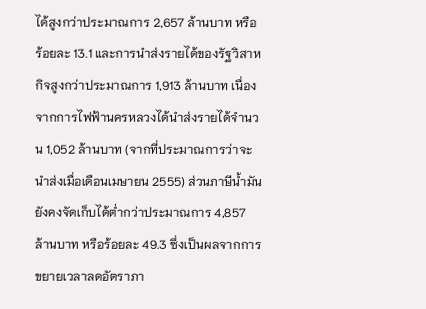ได้สูงกว่าประมาณการ 2,657 ล้านบาท หรือร้อยละ 13.1 และการนำส่งรายได้ของรัฐวิสาหกิจสูงกว่าประมาณการ 1,913 ล้านบาท เนื่องจากการไฟฟ้านครหลวงได้นำส่งรายได้จำนวน 1,052 ล้านบาท (จากที่ประมาณการว่าจะนำส่งเมื่อเดือนเมษายน 2555) ส่วนภาษีน้ำมันยังคงจัดเก็บได้ต่ำกว่าประมาณการ 4,857 ล้านบาท หรือร้อยละ 49.3 ซึ่งเป็นผลจากการขยายเวลาลดอัตราภา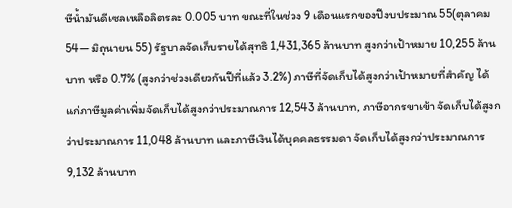ษีน้ำมันดีเซลเหลือลิตรละ 0.005 บาท ขณะที่ในช่วง 9 เดือนแรกของปีงบประมาณ 55(ตุลาคม 54— มิถุนายน 55) รัฐบาลจัดเก็บรายได้สุทธิ 1,431,365 ล้านบาท สูงกว่าเป้าหมาย 10,255 ล้านบาท หรือ 0.7% (สูงกว่าช่วงเดียวกันปีที่แล้ว 3.2%) ภาษีที่จัดเก็บได้สูงกว่าเป้าหมายที่สำคัญ ได้แก่ภาษีมูลค่าเพิ่มจัดเก็บได้สูงกว่าประมาณการ 12,543 ล้านบาท, ภาษีอากรขาเข้า จัดเก็บได้สูงกว่าประมาณการ 11,048 ล้านบาท และภาษีเงินได้บุคคลธรรมดา จัดเก็บได้สูงกว่าประมาณการ 9,132 ล้านบาท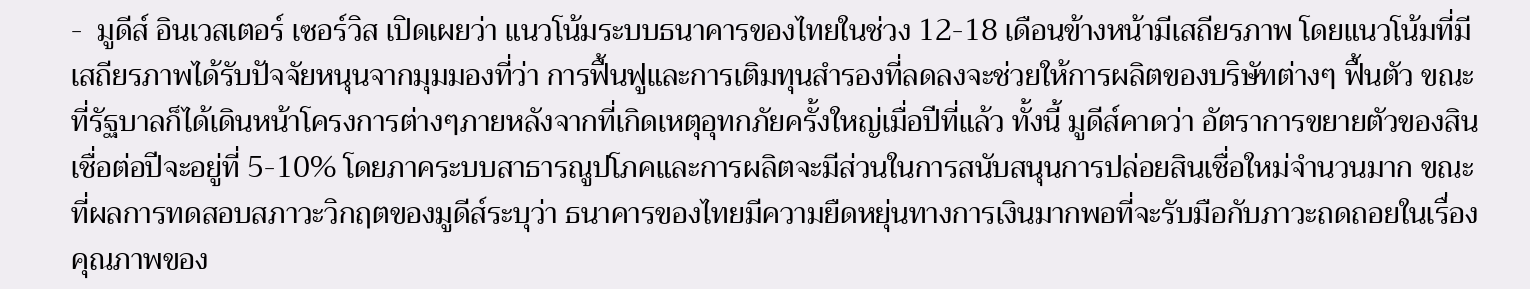-  มูดีส์ อินเวสเตอร์ เซอร์วิส เปิดเผยว่า แนวโน้มระบบธนาคารของไทยในช่วง 12-18 เดือนข้างหน้ามีเสถียรภาพ โดยแนวโน้มที่มีเสถียรภาพได้รับปัจจัยหนุนจากมุมมองที่ว่า การฟื้นฟูและการเติมทุนสำรองที่ลดลงจะช่วยให้การผลิตของบริษัทต่างๆ ฟื้นตัว ขณะที่รัฐบาลก็ได้เดินหน้าโครงการต่างๆภายหลังจากที่เกิดเหตุอุทกภัยครั้งใหญ่เมื่อปีที่แล้ว ทั้งนี้ มูดีส์คาดว่า อัตราการขยายตัวของสินเชื่อต่อปีจะอยู่ที่ 5-10% โดยภาคระบบสาธารณูปโภคและการผลิตจะมีส่วนในการสนับสนุนการปล่อยสินเชื่อใหม่จำนวนมาก ขณะที่ผลการทดสอบสภาวะวิกฤตของมูดีส์ระบุว่า ธนาคารของไทยมีความยืดหยุ่นทางการเงินมากพอที่จะรับมือกับภาวะถดถอยในเรื่องคุณภาพของ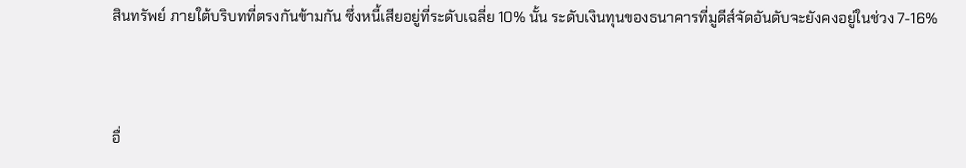สินทรัพย์ ภายใต้บริบทที่ตรงกันข้ามกัน ซึ่งหนี้เสียอยู่ที่ระดับเฉลี่ย 10% นั้น ระดับเงินทุนของธนาคารที่มูดีส์จัดอันดับจะยังคงอยู่ในช่วง 7-16%



อื่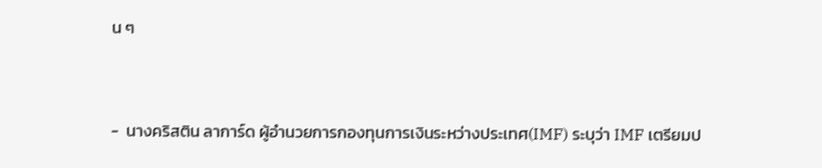น ๆ



-  นางคริสติน ลาการ์ด ผู้อำนวยการกองทุนการเงินระหว่างประเทศ(IMF) ระบุว่า IMF เตรียมป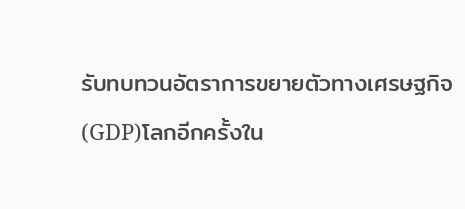รับทบทวนอัตราการขยายตัวทางเศรษฐกิจ(GDP)โลกอีกครั้งใน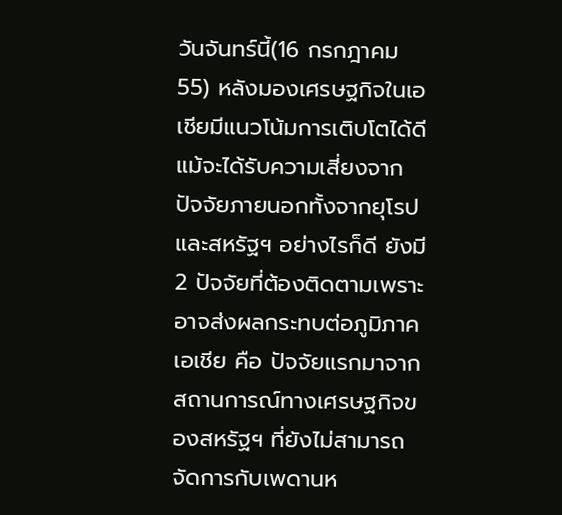วันจันทร์นี้(16 กรกฎาคม 55) หลังมองเศรษฐกิจในเอเชียมีแนวโน้มการเติบโตได้ดี แม้จะได้รับความเสี่ยงจากปัจจัยภายนอกทั้งจากยุโรปและสหรัฐฯ อย่างไรก็ดี ยังมี 2 ปัจจัยที่ต้องติดตามเพราะอาจส่งผลกระทบต่อภูมิภาคเอเชีย คือ ปัจจัยแรกมาจากสถานการณ์ทางเศรษฐกิจของสหรัฐฯ ที่ยังไม่สามารถจัดการกับเพดานห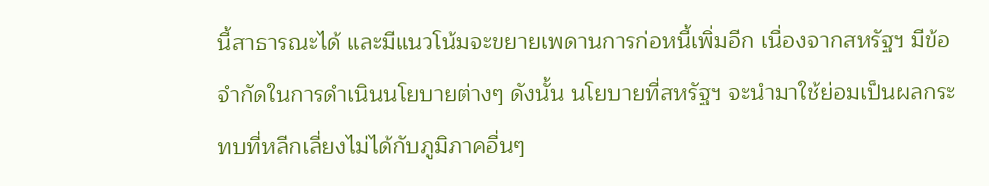นี้สาธารณะได้ และมีแนวโน้มจะขยายเพดานการก่อหนี้เพิ่มอีก เนื่องจากสหรัฐฯ มีข้อจำกัดในการดำเนินนโยบายต่างๆ ดังนั้น นโยบายที่สหรัฐฯ จะนำมาใช้ย่อมเป็นผลกระทบที่หลีกเลี่ยงไม่ได้กับภูมิภาคอื่นๆ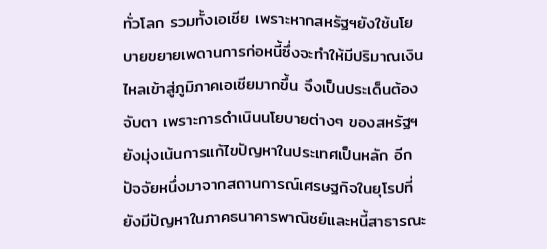ทั่วโลก รวมทั้งเอเชีย เพราะหากสหรัฐฯยังใช้นโยบายขยายเพดานการก่อหนี้ซึ่งจะทำให้มีปริมาณเงินไหลเข้าสู่ภูมิภาคเอเชียมากขึ้น จึงเป็นประเด็นต้องจับตา เพราะการดำเนินนโยบายต่างๆ ของสหรัฐฯ ยังมุ่งเน้นการแก้ไขปัญหาในประเทศเป็นหลัก อีกปัจจัยหนึ่งมาจากสถานการณ์เศรษฐกิจในยุโรปที่ยังมีปัญหาในภาคธนาคารพาณิชย์และหนี้สาธารณะ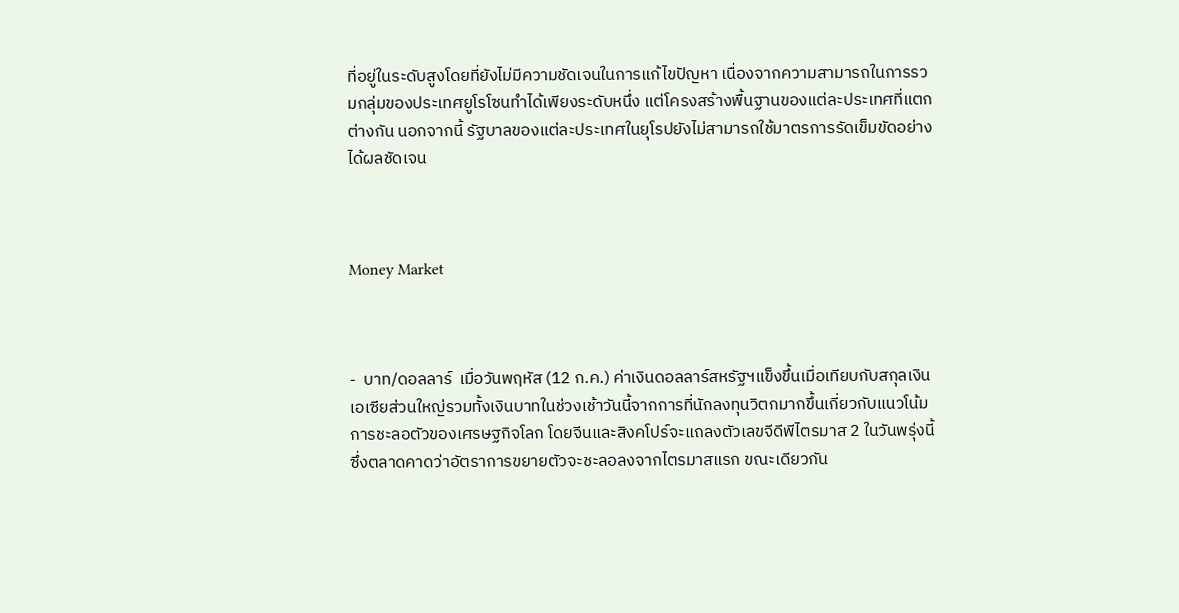ที่อยู่ในระดับสูงโดยที่ยังไม่มีความชัดเจนในการแก้ไขปัญหา เนื่องจากความสามารถในการรวมกลุ่มของประเทศยูโรโซนทำได้เพียงระดับหนึ่ง แต่โครงสร้างพื้นฐานของแต่ละประเทศที่แตกต่างกัน นอกจากนี้ รัฐบาลของแต่ละประเทศในยุโรปยังไม่สามารถใช้มาตรการรัดเข็มขัดอย่างได้ผลชัดเจน



Money Market



-  บาท/ดอลลาร์  เมื่อวันพฤหัส (12 ก.ค.) ค่าเงินดอลลาร์สหรัฐฯแข็งขึ้นเมื่อเทียบกับสกุลเงินเอเซียส่วนใหญ่รวมทั้งเงินบาทในช่วงเช้าวันนี้จากการที่นักลงทุนวิตกมากขึ้นเกี่ยวกับแนวโน้มการชะลอตัวของเศรษฐกิจโลก โดยจีนและสิงคโปร์จะแถลงตัวเลขจีดีพีไตรมาส 2 ในวันพรุ่งนี้ซึ่งตลาดคาดว่าอัตราการขยายตัวจะชะลอลงจากไตรมาสแรก ขณะเดียวกัน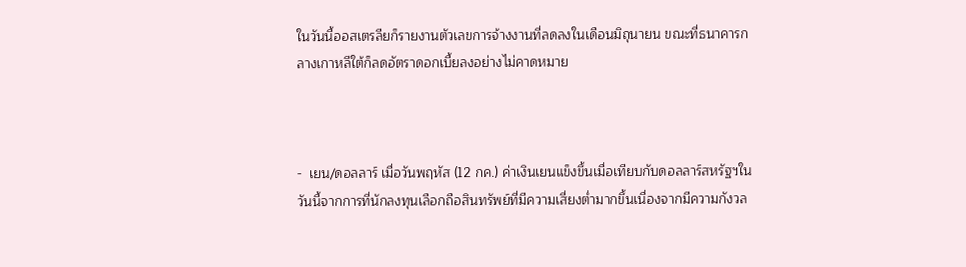ในวันนี้ออสเตรลียก็รายงานตัวเลขการจ้างงานที่ลดลงในเดือนมิถุนายน ขณะที่ธนาคารกลางเกาหลีใต้ก็ลดอัตราดอกเบี้ยลงอย่างไม่คาดหมาย



-  เยน/ดอลลาร์ เมื่อวันพฤหัส (12 กค.) ค่าเงินเยนแข็งขึ้นเมื่อเทียบกับดอลลาร์สหรัฐฯในวันนี้จากการที่นักลงทุนเลือกถือสินทรัพย์ที่มีความเสี่ยงต่ำมากขึ้นเนื่องจากมีความกังวล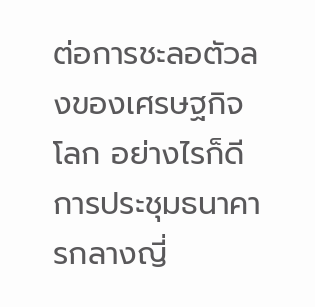ต่อการชะลอตัวลงของเศรษฐกิจโลก อย่างไรก็ดีการประชุมธนาคารกลางญี่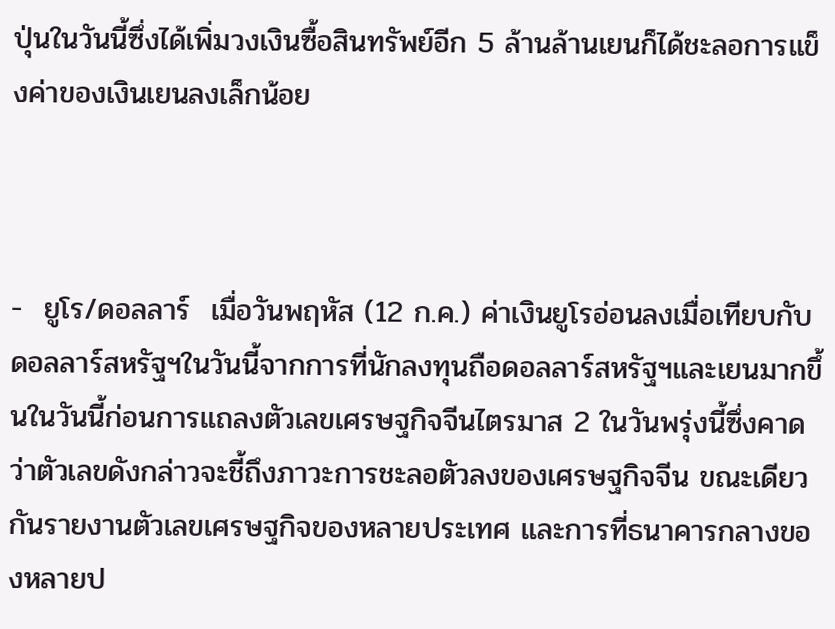ปุ่นในวันนี้ซึ่งได้เพิ่มวงเงินซื้อสินทรัพย์อีก 5 ล้านล้านเยนก็ได้ชะลอการแข็งค่าของเงินเยนลงเล็กน้อย



-  ยูโร/ดอลลาร์  เมื่อวันพฤหัส (12 ก.ค.) ค่าเงินยูโรอ่อนลงเมื่อเทียบกับดอลลาร์สหรัฐฯในวันนี้จากการที่นักลงทุนถือดอลลาร์สหรัฐฯและเยนมากขึ้นในวันนี้ก่อนการแถลงตัวเลขเศรษฐกิจจีนไตรมาส 2 ในวันพรุ่งนี้ซึ่งคาดว่าตัวเลขดังกล่าวจะชี้ถึงภาวะการชะลอตัวลงของเศรษฐกิจจีน ขณะเดียวกันรายงานตัวเลขเศรษฐกิจของหลายประเทศ และการที่ธนาคารกลางของหลายป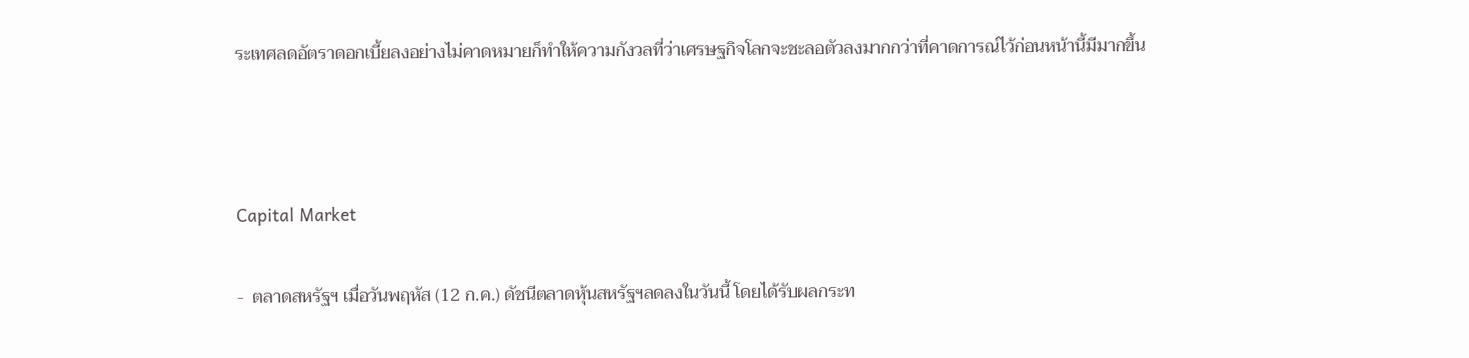ระเทศลดอัตราดอกเบี้ยลงอย่างไม่คาดหมายก็ทำให้ความกังวลที่ว่าเศรษฐกิจโลกจะชะลอตัวลงมากกว่าที่คาดการณ์ไว้ก่อนหน้านี้มีมากขึ้น



Capital Market

-  ตลาดสหรัฐฯ เมื่อวันพฤหัส (12 ก.ค.) ดัชนีตลาดหุ้นสหรัฐฯลดลงในวันนี้ โดยได้รับผลกระท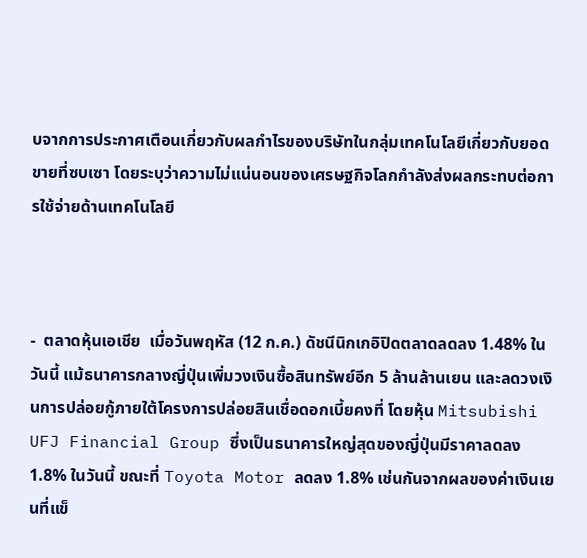บจากการประกาศเตือนเกี่ยวกับผลกำไรของบริษัทในกลุ่มเทคโนโลยีเกี่ยวกับยอดขายที่ซบเซา โดยระบุว่าความไม่แน่นอนของเศรษฐกิจโลกกำลังส่งผลกระทบต่อการใช้จ่ายด้านเทคโนโลยี



-  ตลาดหุ้นเอเชีย  เมื่อวันพฤหัส (12 ก.ค.) ดัชนีนิกเกอิปิดตลาดลดลง 1.48% ในวันนี้ แม้ธนาคารกลางญี่ปุ่นเพิ่มวงเงินซื้อสินทรัพย์อีก 5 ล้านล้านเยน และลดวงเงินการปล่อยกู้ภายใต้โครงการปล่อยสินเชื่อดอกเบี้ยคงที่ โดยหุ้น Mitsubishi UFJ Financial Group ซึ่งเป็นธนาคารใหญ่สุดของญี่ปุ่นมีราคาลดลง 1.8% ในวันนี้ ขณะที่ Toyota Motor ลดลง 1.8% เช่นกันจากผลของค่าเงินเยนที่แข็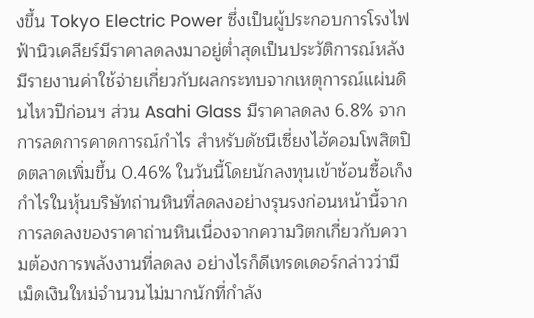งขึ้น Tokyo Electric Power ซึ่งเป็นผู้ประกอบการโรงไฟฟ้านิวเคลียร์มีราคาลดลงมาอยู่ต่ำสุดเป็นประวัติการณ์หลังมีรายงานค่าใช้จ่ายเกี่ยวกับผลกระทบจากเหตุการณ์แผ่นดินไหวปีก่อนฯ ส่วน Asahi Glass มีราคาลดลง 6.8% จากการลดการคาดการณ์กำไร สำหรับดัชนีเซี่ยงไฮ้คอมโพสิตปิดตลาดเพิ่มขึ้น 0.46% ในวันนี้โดยนักลงทุนเข้าช้อนซื้อเก็งกำไรในหุ้นบริษัทถ่านหินที่ลดลงอย่างรุนรงก่อนหน้านี้จากการลดลงของราคาถ่านหินเนื่องจากความวิตกเกี่ยวกับความต้องการพลังงานที่ลดลง อย่างไรก็ดีเทรดเดอร์กล่าวว่ามีเม็ดเงินใหม่จำนวนไม่มากนักที่กำลัง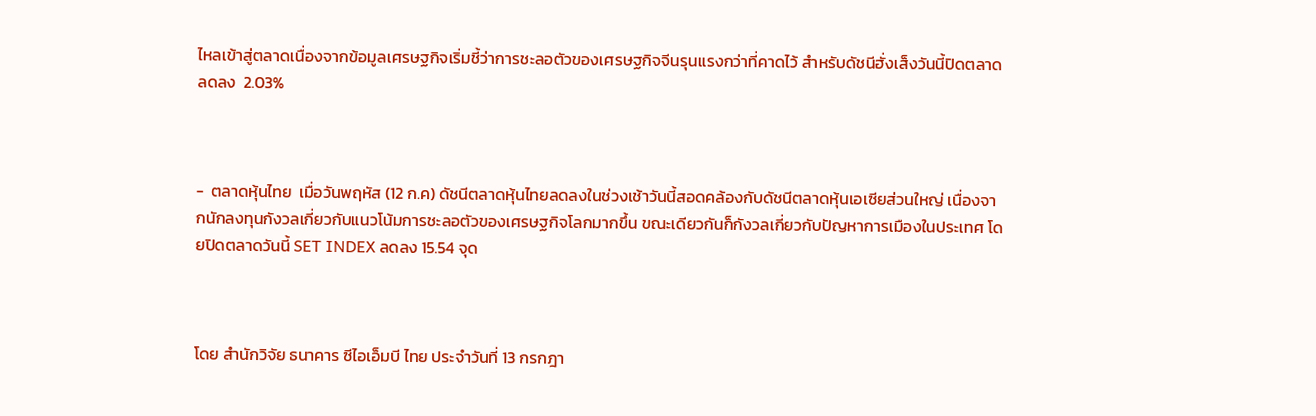ไหลเข้าสู่ตลาดเนื่องจากข้อมูลเศรษฐกิจเริ่มชี้ว่าการชะลอตัวของเศรษฐกิจจีนรุนแรงกว่าที่คาดไว้ สำหรับดัชนีฮั่งเส็งวันนี้ปิดตลาดลดลง  2.03%



-  ตลาดหุ้นไทย  เมื่อวันพฤหัส (12 ก.ค) ดัชนีตลาดหุ้นไทยลดลงในช่วงเช้าวันนี้สอดคล้องกับดัชนีตลาดหุ้นเอเซียส่วนใหญ่ เนื่องจากนักลงทุนกังวลเกี่ยวกับแนวโน้มการชะลอตัวของเศรษฐกิจโลกมากขึ้น ขณะเดียวกันก็กังวลเกี่ยวกับปัญหาการเมืองในประเทศ โดยปิดตลาดวันนี้ SET INDEX ลดลง 15.54 จุด



โดย สำนักวิจัย ธนาคาร ซีไอเอ็มบี ไทย ประจำวันที่ 13 กรกฎา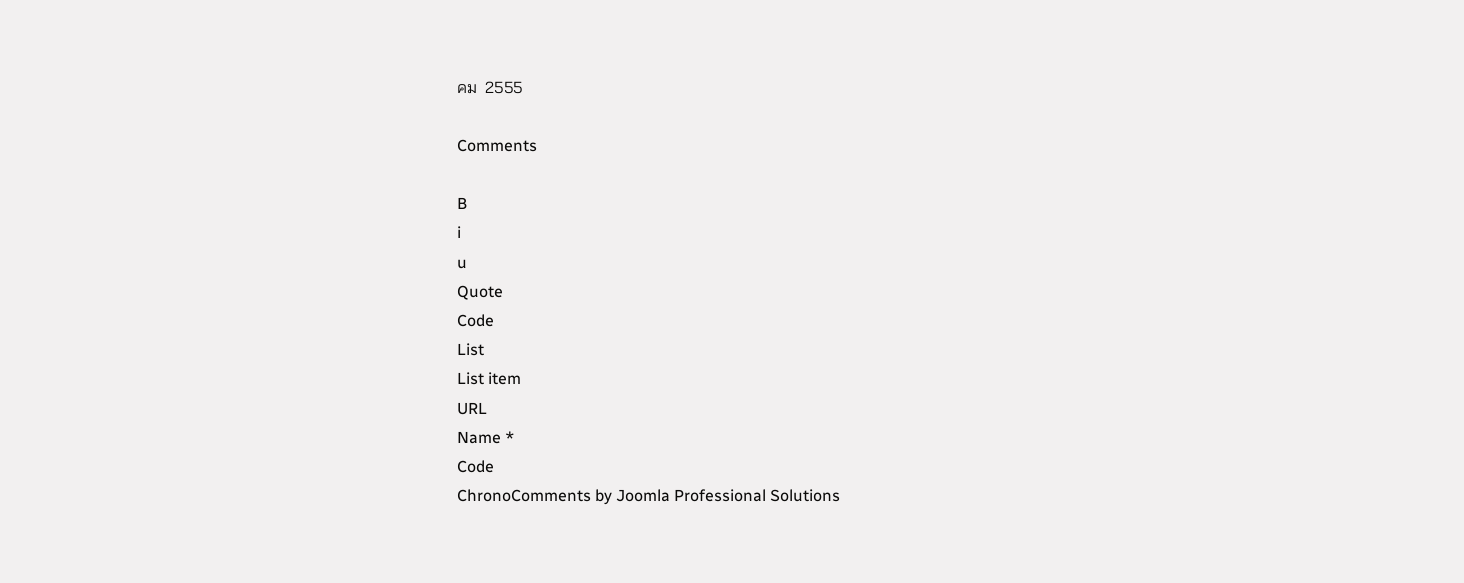คม  2555

Comments

B
i
u
Quote
Code
List
List item
URL
Name *
Code
ChronoComments by Joomla Professional Solutions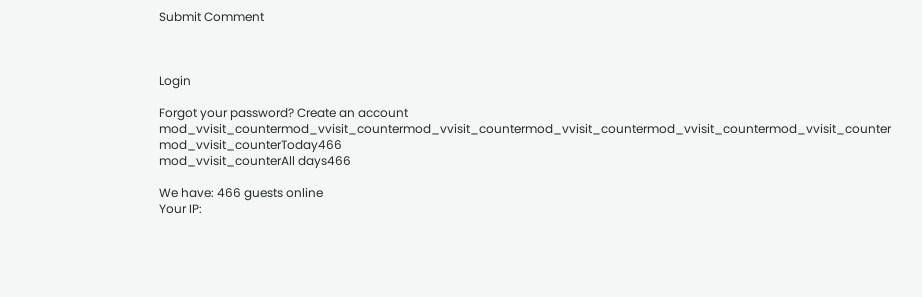Submit Comment



Login

Forgot your password? Create an account
mod_vvisit_countermod_vvisit_countermod_vvisit_countermod_vvisit_countermod_vvisit_countermod_vvisit_counter
mod_vvisit_counterToday466
mod_vvisit_counterAll days466

We have: 466 guests online
Your IP: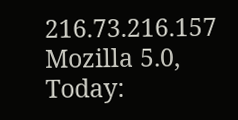216.73.216.157
Mozilla 5.0,
Today: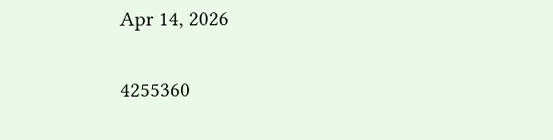Apr 14, 2026

4255360